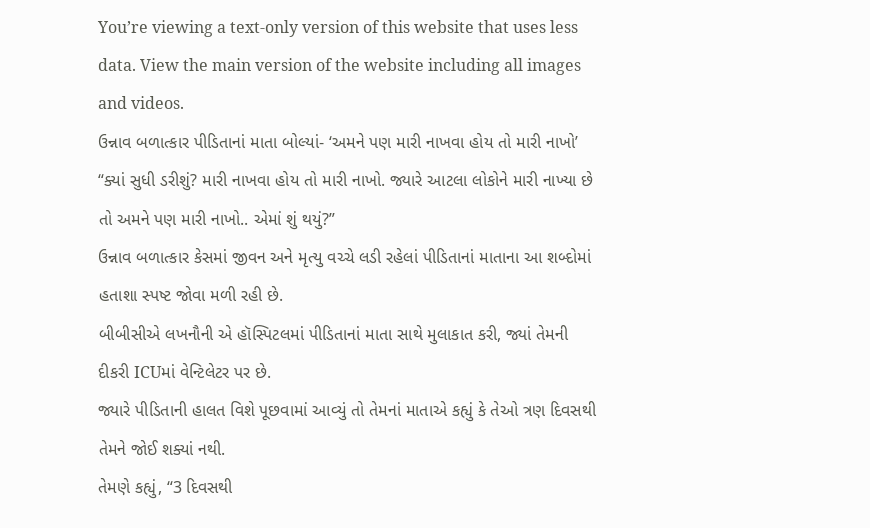You’re viewing a text-only version of this website that uses less data. View the main version of the website including all images and videos.
ઉન્નાવ બળાત્કાર પીડિતાનાં માતા બોલ્યાં- ‘અમને પણ મારી નાખવા હોય તો મારી નાખો’
“ક્યાં સુધી ડરીશું? મારી નાખવા હોય તો મારી નાખો. જ્યારે આટલા લોકોને મારી નાખ્યા છે તો અમને પણ મારી નાખો.. એમાં શું થયું?”
ઉન્નાવ બળાત્કાર કેસમાં જીવન અને મૃત્યુ વચ્ચે લડી રહેલાં પીડિતાનાં માતાના આ શબ્દોમાં હતાશા સ્પષ્ટ જોવા મળી રહી છે.
બીબીસીએ લખનૌની એ હૉસ્પિટલમાં પીડિતાનાં માતા સાથે મુલાકાત કરી, જ્યાં તેમની દીકરી ICUમાં વેન્ટિલેટર પર છે.
જ્યારે પીડિતાની હાલત વિશે પૂછવામાં આવ્યું તો તેમનાં માતાએ કહ્યું કે તેઓ ત્રણ દિવસથી તેમને જોઈ શક્યાં નથી.
તેમણે કહ્યું, “3 દિવસથી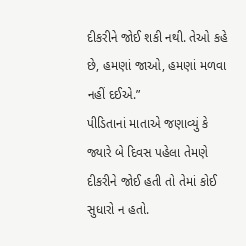દીકરીને જોઈ શકી નથી. તેઓ કહે છે, હમણાં જાઓ, હમણાં મળવા નહીં દઈએ.”
પીડિતાનાં માતાએ જણાવ્યું કે જ્યારે બે દિવસ પહેલા તેમણે દીકરીને જોઈ હતી તો તેમાં કોઈ સુધારો ન હતો.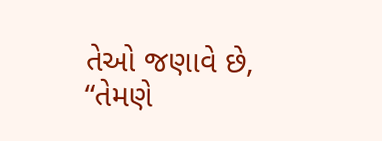તેઓ જણાવે છે, “તેમણે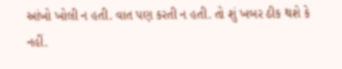આંખો ખોલી ન હતી. વાત પણ કરતી ન હતી. તો શું ખબર ઠીક થશે કે નહીં.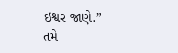ઇશ્વર જાણે.”
તમે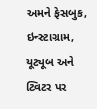અમને ફેસબુક, ઇન્સ્ટાગ્રામ, યૂટ્યૂબ અને ટ્વિટર પર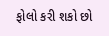ફોલો કરી શકો છો